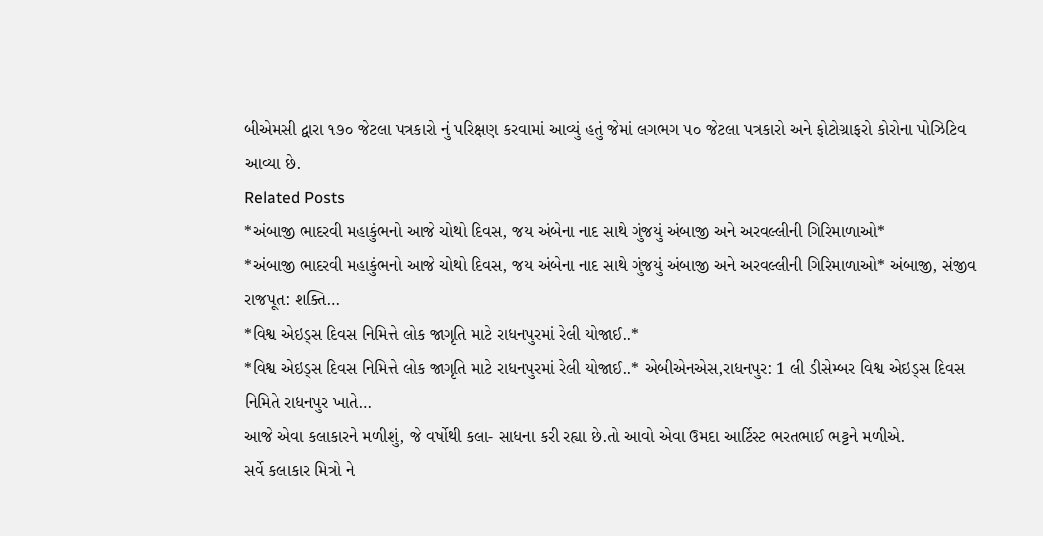બીએમસી દ્વારા ૧૭૦ જેટલા પત્રકારો નું પરિક્ષણ કરવામાં આવ્યું હતું જેમાં લગભગ ૫૦ જેટલા પત્રકારો અને ફોટોગ્રાફરો કોરોના પોઝિટિવ આવ્યા છે.
Related Posts
*અંબાજી ભાદરવી મહાકુંભનો આજે ચોથો દિવસ, જય અંબેના નાદ સાથે ગુંજયું અંબાજી અને અરવલ્લીની ગિરિમાળાઓ*
*અંબાજી ભાદરવી મહાકુંભનો આજે ચોથો દિવસ, જય અંબેના નાદ સાથે ગુંજયું અંબાજી અને અરવલ્લીની ગિરિમાળાઓ* અંબાજી, સંજીવ રાજપૂત: શક્તિ…
*વિશ્વ એઇડ્સ દિવસ નિમિત્તે લોક જાગૃતિ માટે રાધનપુરમાં રેલી યોજાઈ..*
*વિશ્વ એઇડ્સ દિવસ નિમિત્તે લોક જાગૃતિ માટે રાધનપુરમાં રેલી યોજાઈ..* એબીએનએસ,રાધનપુર: 1 લી ડીસેમ્બર વિશ્વ એઇડ્સ દિવસ નિમિતે રાધનપુર ખાતે…
આજે એવા કલાકારને મળીશું, જે વર્ષોથી કલા- સાધના કરી રહ્યા છે.તો આવો એવા ઉમદા આર્ટિસ્ટ ભરતભાઈ ભટ્ટને મળીએ.
સર્વે કલાકાર મિત્રો ને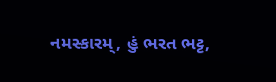નમસ્કારમ્, હું ભરત ભટ્ટ,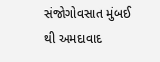સંજોગોવસાત મુંબઈ થી અમદાવાદ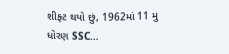શીફ્ટ થયો છું, 1962માં 11 મુ ધોરણ SSC…